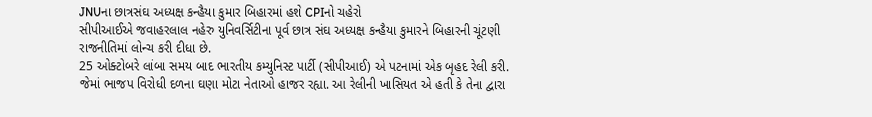JNUના છાત્રસંઘ અધ્યક્ષ કન્હૈયા કુમાર બિહારમાં હશે CPIનો ચહેરો
સીપીઆઈએ જવાહરલાલ નહેરુ યુનિવર્સિટીના પૂર્વ છાત્ર સંઘ અધ્યક્ષ કન્હૈયા કુમારને બિહારની ચૂંટણી રાજનીતિમાં લોન્ચ કરી દીધા છે.
25 ઓક્ટોબરે લાંબા સમય બાદ ભારતીય કમ્યુનિસ્ટ પાર્ટી (સીપીઆઈ) એ પટનામાં એક બૃહદ રેલી કરી. જેમાં ભાજપ વિરોધી દળના ઘણા મોટા નેતાઓ હાજર રહ્યા. આ રેલીની ખાસિયત એ હતી કે તેના દ્વારા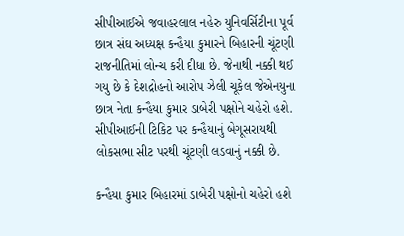સીપીઆઈએ જવાહરલાલ નહેરુ યુનિવર્સિટીના પૂર્વ છાત્ર સંઘ અધ્યક્ષ કન્હૈયા કુમારને બિહારની ચૂંટણી રાજનીતિમાં લોન્ચ કરી દીધા છે. જેનાથી નક્કી થઈ ગયુ છે કે દેશદ્રોહનો આરોપ ઝેલી ચૂકેલ જેએનયુના છાત્ર નેતા કન્હૈયા કુમાર ડાબેરી પક્ષોને ચહેરો હશે. સીપીઆઈની ટિકિટ પર કન્હૈયાનું બેગૂસરાયથી લોકસભા સીટ પરથી ચૂંટણી લડવાનું નક્કી છે.

કન્હૈયા કુમાર બિહારમાં ડાબેરી પક્ષોનો ચહેરો હશે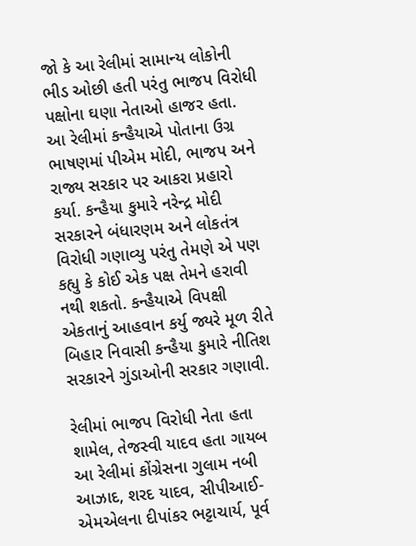જો કે આ રેલીમાં સામાન્ય લોકોની ભીડ ઓછી હતી પરંતુ ભાજપ વિરોધી પક્ષોના ઘણા નેતાઓ હાજર હતા. આ રેલીમાં કન્હૈયાએ પોતાના ઉગ્ર ભાષણમાં પીએમ મોદી, ભાજપ અને રાજ્ય સરકાર પર આકરા પ્રહારો કર્યા. કન્હૈયા કુમારે નરેન્દ્ર મોદી સરકારને બંધારણમ અને લોકતંત્ર વિરોધી ગણાવ્યુ પરંતુ તેમણે એ પણ કહ્યુ કે કોઈ એક પક્ષ તેમને હરાવી નથી શકતો. કન્હૈયાએ વિપક્ષી એકતાનું આહવાન કર્યુ જ્યરે મૂળ રીતે બિહાર નિવાસી કન્હૈયા કુમારે નીતિશ સરકારને ગુંડાઓની સરકાર ગણાવી.

રેલીમાં ભાજપ વિરોધી નેતા હતા શામેલ, તેજસ્વી યાદવ હતા ગાયબ
આ રેલીમાં કોંગ્રેસના ગુલામ નબી આઝાદ, શરદ યાદવ, સીપીઆઈ-એમએલના દીપાંકર ભટ્ટાચાર્ય, પૂર્વ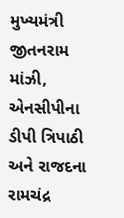મુખ્યમંત્રી જીતનરામ માંઝી, એનસીપીના ડીપી ત્રિપાઠી અને રાજદના રામચંદ્ર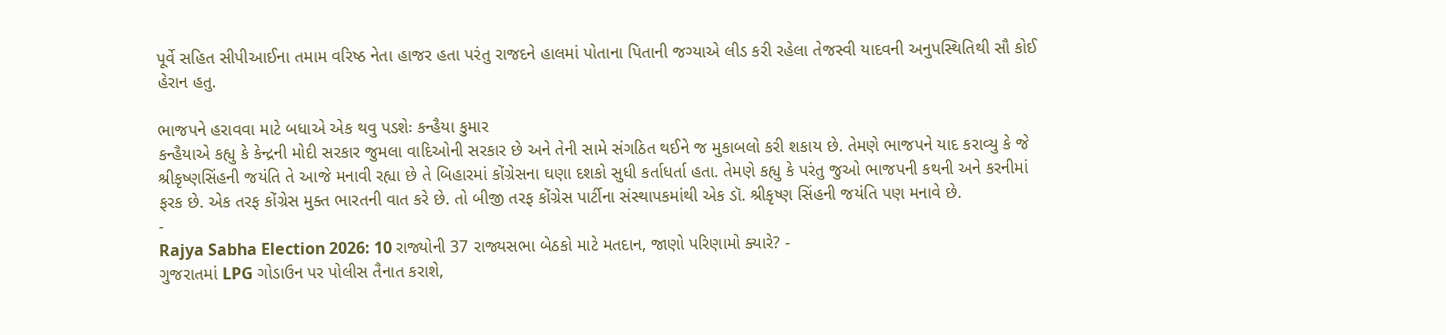પૂર્વે સહિત સીપીઆઈના તમામ વરિષ્ઠ નેતા હાજર હતા પરંતુ રાજદને હાલમાં પોતાના પિતાની જગ્યાએ લીડ કરી રહેલા તેજસ્વી યાદવની અનુપસ્થિતિથી સૌ કોઈ હેરાન હતુ.

ભાજપને હરાવવા માટે બધાએ એક થવુ પડશેઃ કન્હૈયા કુમાર
કન્હૈયાએ કહ્યુ કે કેન્દ્રની મોદી સરકાર જુમલા વાદિઓની સરકાર છે અને તેની સામે સંગઠિત થઈને જ મુકાબલો કરી શકાય છે. તેમણે ભાજપને યાદ કરાવ્યુ કે જે શ્રીકૃષ્ણસિંહની જયંતિ તે આજે મનાવી રહ્યા છે તે બિહારમાં કોંગ્રેસના ઘણા દશકો સુધી કર્તાધર્તા હતા. તેમણે કહ્યુ કે પરંતુ જુઓ ભાજપની કથની અને કરનીમાં ફરક છે. એક તરફ કોંગ્રેસ મુક્ત ભારતની વાત કરે છે. તો બીજી તરફ કોંગ્રેસ પાર્ટીના સંસ્થાપકમાંથી એક ડૉ. શ્રીકૃષ્ણ સિંહની જયંતિ પણ મનાવે છે.
-
Rajya Sabha Election 2026: 10 રાજ્યોની 37 રાજ્યસભા બેઠકો માટે મતદાન, જાણો પરિણામો ક્યારે? -
ગુજરાતમાં LPG ગોડાઉન પર પોલીસ તૈનાત કરાશે,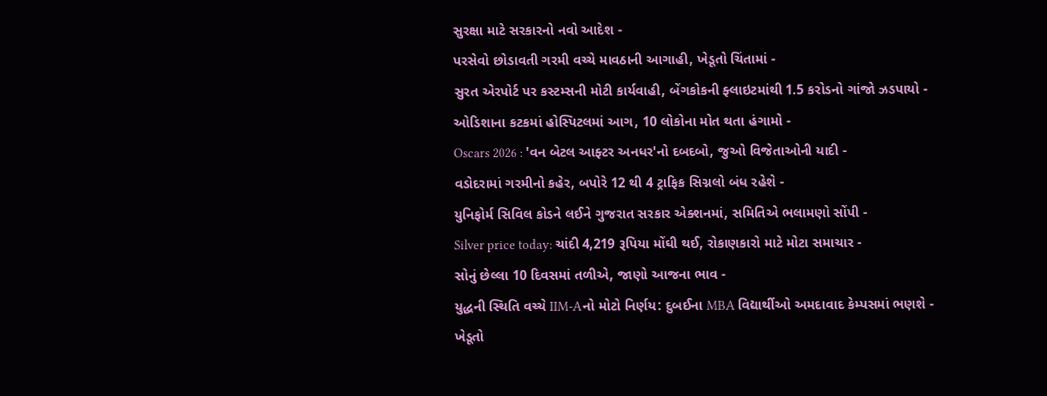સુરક્ષા માટે સરકારનો નવો આદેશ -
પરસેવો છોડાવતી ગરમી વચ્ચે માવઠાની આગાહી, ખેડૂતો ચિંતામાં -
સુરત એરપોર્ટ પર કસ્ટમ્સની મોટી કાર્યવાહી, બેંગકોકની ફ્લાઇટમાંથી 1.5 કરોડનો ગાંજો ઝડપાયો -
ઓડિશાના કટકમાં હોસ્પિટલમાં આગ, 10 લોકોના મોત થતા હંગામો -
Oscars 2026 : 'વન બેટલ આફ્ટર અનધર'નો દબદબો, જુઓ વિજેતાઓની યાદી -
વડોદરામાં ગરમીનો કહેર, બપોરે 12 થી 4 ટ્રાફિક સિગ્નલો બંધ રહેશે -
યુનિફોર્મ સિવિલ કોડને લઈને ગુજરાત સરકાર એક્શનમાં, સમિતિએ ભલામણો સોંપી -
Silver price today: ચાંદી 4,219 રૂપિયા મોંઘી થઈ, રોકાણકારો માટે મોટા સમાચાર -
સોનું છેલ્લા 10 દિવસમાં તળીએ, જાણો આજના ભાવ -
યુદ્ધની સ્થિતિ વચ્ચે IIM-Aનો મોટો નિર્ણય: દુબઈના MBA વિદ્યાર્થીઓ અમદાવાદ કેમ્પસમાં ભણશે -
ખેડૂતો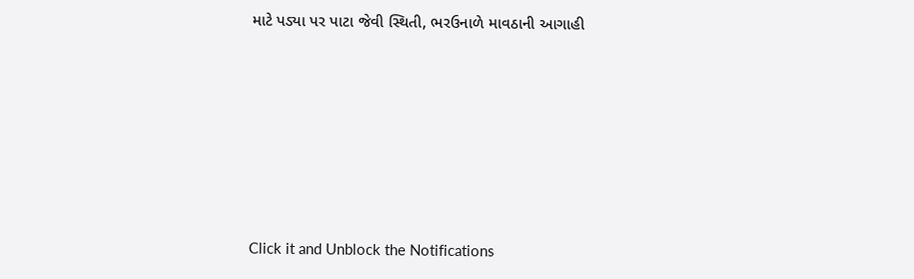માટે પડ્યા પર પાટા જેવી સ્થિતી, ભરઉનાળે માવઠાની આગાહી







Click it and Unblock the Notifications